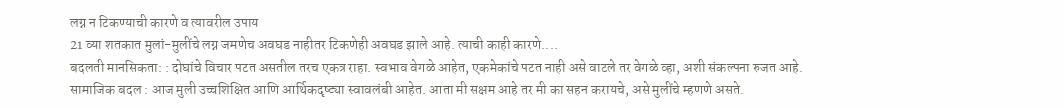लग्न न टिकण्याची कारणे व त्यावरील उपाय
21 व्या शतकात मुलां-मुलींचे लग्न जमणेच अवघड नाहीतर टिकणेही अवघड झाले आहे. त्याची काही कारणे....
बदलती मानसिकता: : दोघांचे विचार पटत असतील तरच एकत्र राहा. स्वभाव वेगळे आहेत, एकमेकांचे पटत नाही असे वाटले तर वेगळे व्हा, अशी संकल्पना रुजत आहे.
सामाजिक बदल : आज मुली उच्चशिक्षित आणि आर्थिकदृष्ट्या स्वावलंबी आहेत. आता मी सक्षम आहे तर मी का सहन करायचे, असे मुलींचे म्हणणे असते.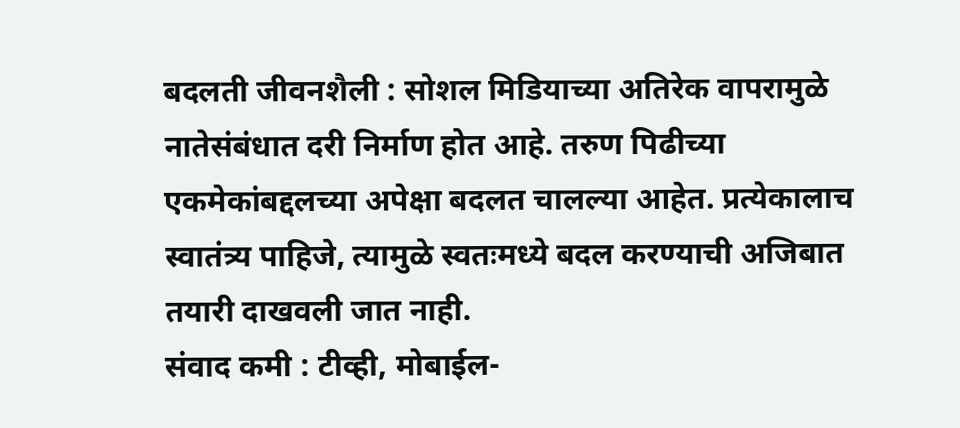बदलती जीवनशैली : सोशल मिडियाच्या अतिरेक वापरामुळे नातेसंबंधात दरी निर्माण होत आहे. तरुण पिढीच्या एकमेकांबद्दलच्या अपेक्षा बदलत चालल्या आहेत. प्रत्येकालाच स्वातंत्र्य पाहिजे, त्यामुळे स्वतःमध्ये बदल करण्याची अजिबात तयारी दाखवली जात नाही.
संवाद कमी : टीव्ही, मोबाईल-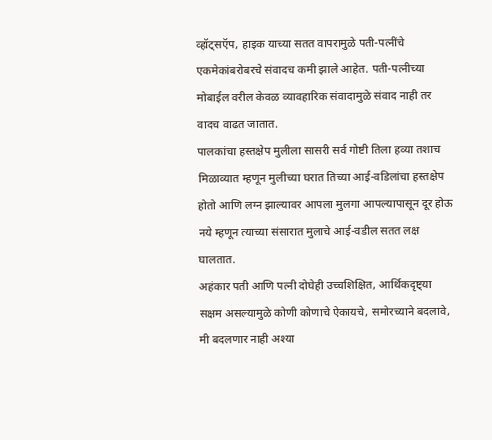व्हॉट्सऍप, हाइक याच्या सतत वापरामुळे पती-पत्नींचे एकमेकांबरोबरचे संवादच कमी झाले आहेत. पती-पत्नीच्या मोबाईल वरील केवळ व्यावहारिक संवादामुळे संवाद नाही तर वादच वाढत जातात.
पालकांचा हस्तक्षेप मुलीला सासरी सर्व गोष्टी तिला हव्या तशाच मिळाव्यात म्हणून मुलीच्या घरात तिच्या आई-वडिलांचा हस्तक्षेप होतो आणि लग्न झाल्यावर आपला मुलगा आपल्यापासून दूर होऊ नये म्हणून त्याच्या संसारात मुलाचे आई-वडील सतत लक्ष घालतात.
अहंकार पती आणि पत्नी दोघेही उच्चशिक्षित, आर्थिकदृष्ट्या सक्षम असल्यामुळे कोणी कोणाचे ऐकायचे, समोरच्याने बदलावे, मी बदलणार नाही अश्या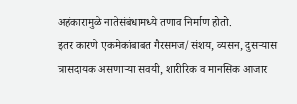अहंकारामुळे नातेसंबंधामध्ये तणाव निर्माण होतो.
इतर कारणे एकमेकांबाबत गैरसमज/संशय, व्यसन, दुसऱ्यास त्रासदायक असणाऱ्या सवयी, शारीरिक व मानसिक आजार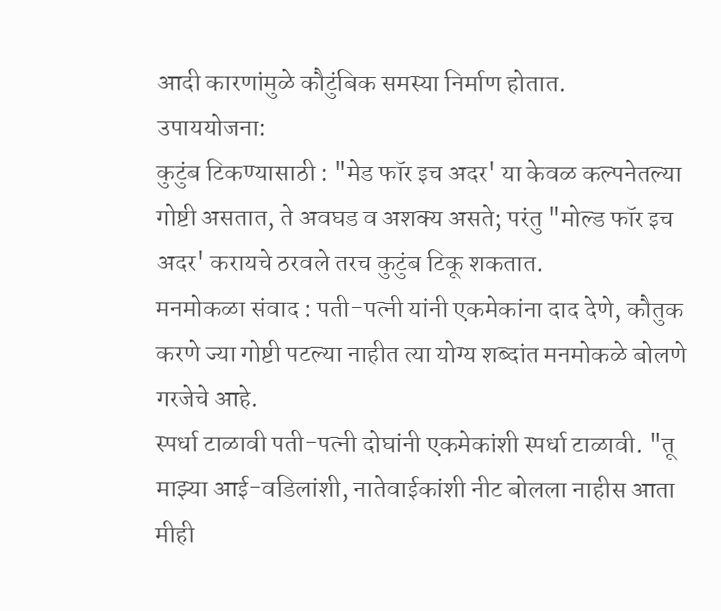आदी कारणांमुळे कौटुंबिक समस्या निर्माण होतात.
उपाययोजना:
कुटुंब टिकण्यासाठी : "मेड फॉर इच अदर' या केवळ कल्पनेतल्या गोष्टी असतात, ते अवघड व अशक्य असते; परंतु "मोल्ड फॉर इच अदर' करायचे ठरवले तरच कुटुंब टिकू शकतात.
मनमोकळा संवाद : पती-पत्नी यांनी एकमेकांना दाद देणे, कौतुक करणे ज्या गोष्टी पटल्या नाहीत त्या योग्य शब्दांत मनमोकळे बोलणे गरजेचे आहे.
स्पर्धा टाळावी पती-पत्नी दोघांनी एकमेकांशी स्पर्धा टाळावी. "तू माझ्या आई-वडिलांशी, नातेवाईकांशी नीट बोलला नाहीस आता मीही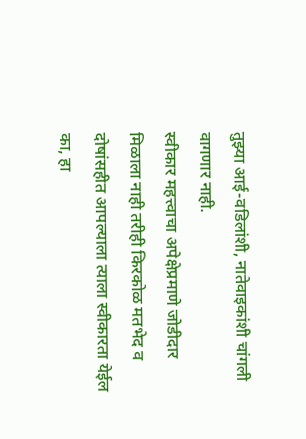तुझ्या आई-वडिलांशी, नातेवाइकांशी चांगली वागणार नाही.
स्वीकार महत्त्वाचा अपेक्षेप्रमाणे जोडीदार मिळाला नाही तरीही किरकोळ मतभेद व दोषांसहीत आपल्याला त्याला स्वीकारता येईल का, हा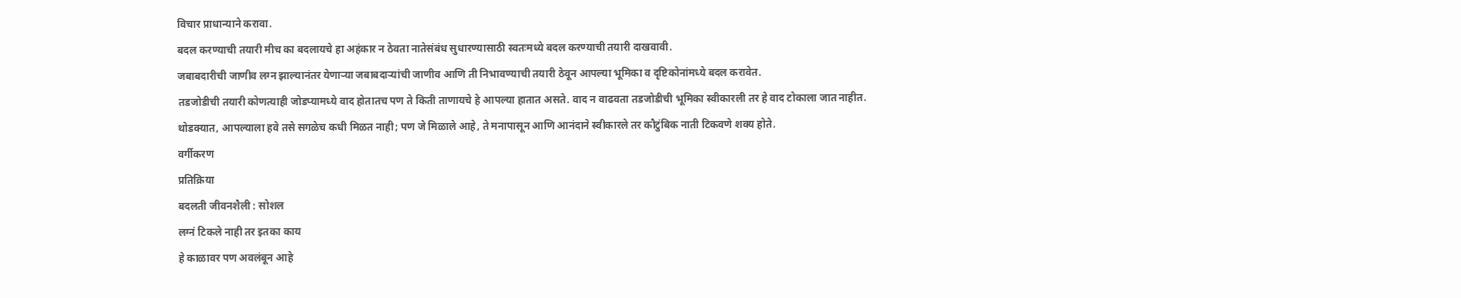विचार प्राधान्याने करावा.
बदल करण्याची तयारी मीच का बदलायचे हा अहंकार न ठेवता नातेसंबंध सुधारण्यासाठी स्वतःमध्ये बदल करण्याची तयारी दाखवावी.
जबाबदारीची जाणीव लग्न झाल्यानंतर येणाऱ्या जबाबदाऱ्यांची जाणीव आणि ती निभावण्याची तयारी ठेवून आपल्या भूमिका व दृष्टिकोनांमध्ये बदल करावेत.
तडजोडीची तयारी कोणत्याही जोडप्यामध्ये वाद होतातच पण ते किती ताणायचे हे आपल्या हातात असते. वाद न वाढवता तडजोडीची भूमिका स्वीकारली तर हे वाद टोकाला जात नाहीत.
थोडक्यात, आपल्याला हवे तसे सगळेच कधी मिळत नाही; पण जे मिळाले आहे, ते मनापासून आणि आनंदाने स्वीकारले तर कौटुंबिक नाती टिकवणे शक्य होते.
वर्गीकरण
प्रतिक्रिया
बदलती जीवनशैली : सोशल
लग्नं टिकले नाही तर इतका काय
हे काळावर पण अवलंबून आहे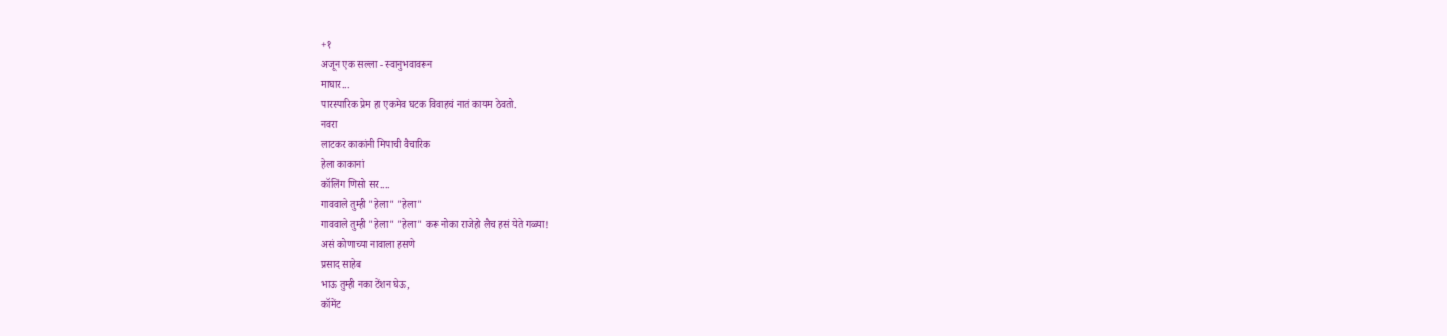+१
अजून एक सल्ला - स्वानुभवावरून
माघार...
पारस्पारिक प्रेम हा एकमेव घटक विवाहचं नातं कायम ठेवतो.
नवरा
लाटकर काकांनी मिपाची वैचारिक
हेला काकानां
कॉलिंग णिसो सर....
गाववाले तुम्ही "हेला" "हेला"
गाववाले तुम्ही "हेला" "हेला" करू नोका राजेहो लैच हसं येते गळ्या!
असं कोणाच्या नावाला हसणे
प्रसाद साहेब
भाऊ तुम्ही नका टेंशन घेऊ,
कॉमेंट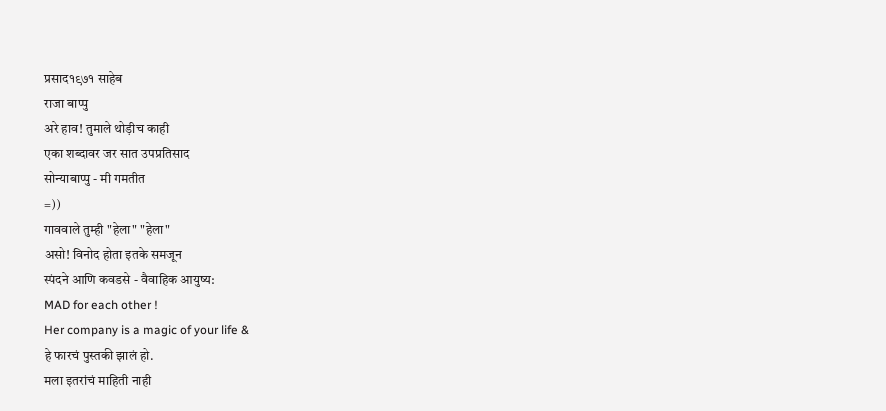प्रसाद१९७१ साहेब
राजा बाप्पु
अरे हाव! तुमाले थोड़ीच काही
एका शब्दावर जर सात उपप्रतिसाद
सोन्याबाप्पु - मी गमतीत
=))
गाववाले तुम्ही "हेला" "हेला"
असो! विनोद होता इतके समजून
स्पंदने आणि कवडसे - वैवाहिक आयुष्य:
MAD for each other !
Her company is a magic of your life &
हे फारचं पुस्तकी झालं हो.
मला इतरांचं माहिती नाही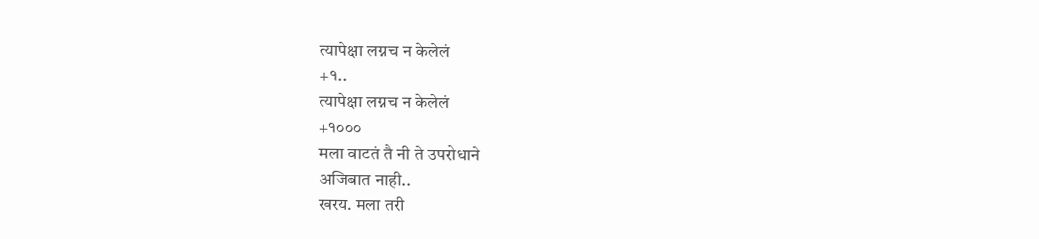त्यापेक्षा लग्नच न केलेलं
+१..
त्यापेक्षा लग्नच न केलेलं
+१०००
मला वाटतं तै नी ते उपरोधाने
अजिबात नाही..
खरय. मला तरी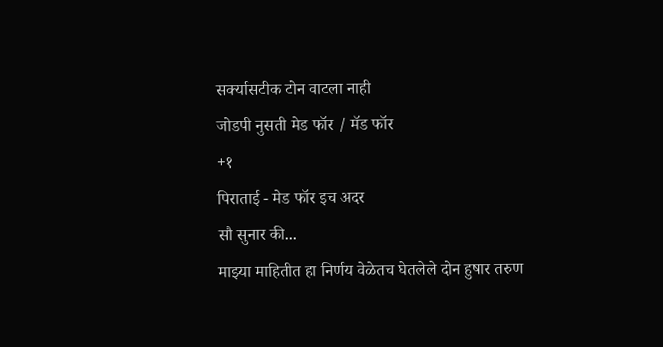सर्क्यासटीक टोन वाटला नाही
जोडपी नुसती मेड फॉर / मॅड फॉर
+१
पिराताई - मेड फॉर इच अदर
सौ सुनार की...
माझ्या माहितीत हा निर्णय वेळेतच घेतलेले दोन हुषार तरुण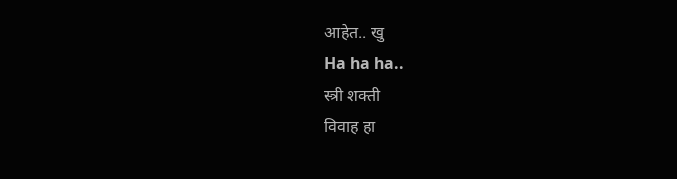आहेत.. खु
Ha ha ha..
स्त्री शक्ती
विवाह हा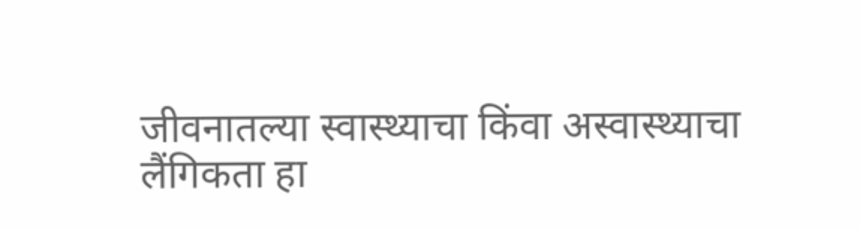जीवनातल्या स्वास्थ्याचा किंवा अस्वास्थ्याचा
लैंगिकता हा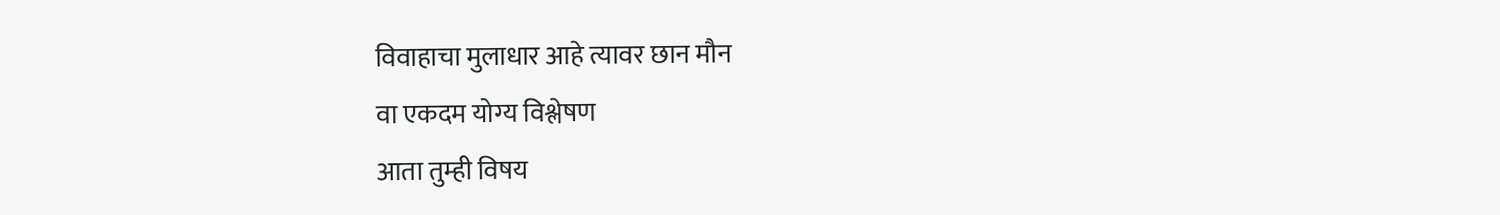विवाहाचा मुलाधार आहे त्यावर छान मौन
वा एकदम योग्य विश्लेषण
आता तुम्ही विषय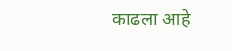काढला आहे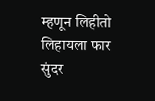म्हणून लिहीतो
लिहायला फार सुंदर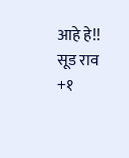आहे हे!!
सूड राव
+१